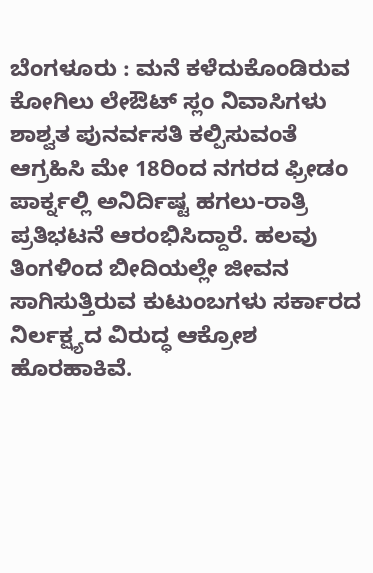ಬೆಂಗಳೂರು : ಮನೆ ಕಳೆದುಕೊಂಡಿರುವ ಕೋಗಿಲು ಲೇಔಟ್ ಸ್ಲಂ ನಿವಾಸಿಗಳು ಶಾಶ್ವತ ಪುನರ್ವಸತಿ ಕಲ್ಪಿಸುವಂತೆ ಆಗ್ರಹಿಸಿ ಮೇ 18ರಿಂದ ನಗರದ ಫ್ರೀಡಂ ಪಾರ್ಕ್ನಲ್ಲಿ ಅನಿರ್ದಿಷ್ಟ ಹಗಲು-ರಾತ್ರಿ ಪ್ರತಿಭಟನೆ ಆರಂಭಿಸಿದ್ದಾರೆ. ಹಲವು ತಿಂಗಳಿಂದ ಬೀದಿಯಲ್ಲೇ ಜೀವನ ಸಾಗಿಸುತ್ತಿರುವ ಕುಟುಂಬಗಳು ಸರ್ಕಾರದ ನಿರ್ಲಕ್ಷ್ಯದ ವಿರುದ್ಧ ಆಕ್ರೋಶ ಹೊರಹಾಕಿವೆ.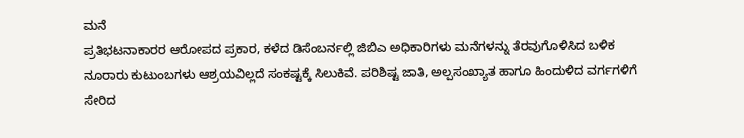ಮನೆ
ಪ್ರತಿಭಟನಾಕಾರರ ಆರೋಪದ ಪ್ರಕಾರ, ಕಳೆದ ಡಿಸೆಂಬರ್ನಲ್ಲಿ ಜಿಬಿಎ ಅಧಿಕಾರಿಗಳು ಮನೆಗಳನ್ನು ತೆರವುಗೊಳಿಸಿದ ಬಳಿಕ ನೂರಾರು ಕುಟುಂಬಗಳು ಆಶ್ರಯವಿಲ್ಲದೆ ಸಂಕಷ್ಟಕ್ಕೆ ಸಿಲುಕಿವೆ. ಪರಿಶಿಷ್ಟ ಜಾತಿ, ಅಲ್ಪಸಂಖ್ಯಾತ ಹಾಗೂ ಹಿಂದುಳಿದ ವರ್ಗಗಳಿಗೆ ಸೇರಿದ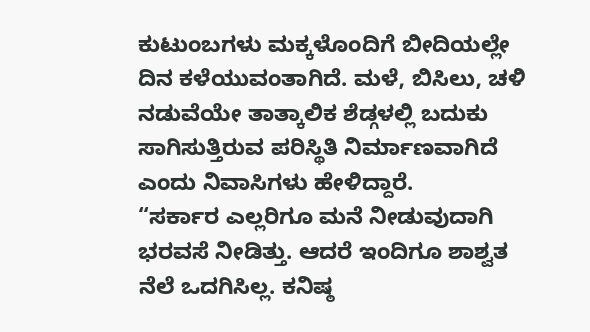ಕುಟುಂಬಗಳು ಮಕ್ಕಳೊಂದಿಗೆ ಬೀದಿಯಲ್ಲೇ ದಿನ ಕಳೆಯುವಂತಾಗಿದೆ. ಮಳೆ, ಬಿಸಿಲು, ಚಳಿ ನಡುವೆಯೇ ತಾತ್ಕಾಲಿಕ ಶೆಡ್ಗಳಲ್ಲಿ ಬದುಕು ಸಾಗಿಸುತ್ತಿರುವ ಪರಿಸ್ಥಿತಿ ನಿರ್ಮಾಣವಾಗಿದೆ ಎಂದು ನಿವಾಸಿಗಳು ಹೇಳಿದ್ದಾರೆ.
“ಸರ್ಕಾರ ಎಲ್ಲರಿಗೂ ಮನೆ ನೀಡುವುದಾಗಿ ಭರವಸೆ ನೀಡಿತ್ತು. ಆದರೆ ಇಂದಿಗೂ ಶಾಶ್ವತ ನೆಲೆ ಒದಗಿಸಿಲ್ಲ. ಕನಿಷ್ಠ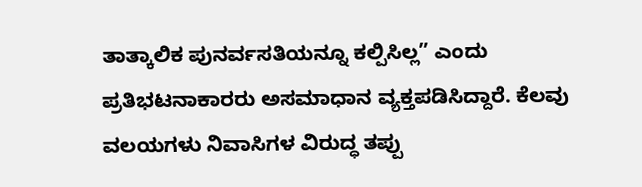ತಾತ್ಕಾಲಿಕ ಪುನರ್ವಸತಿಯನ್ನೂ ಕಲ್ಪಿಸಿಲ್ಲ” ಎಂದು ಪ್ರತಿಭಟನಾಕಾರರು ಅಸಮಾಧಾನ ವ್ಯಕ್ತಪಡಿಸಿದ್ದಾರೆ. ಕೆಲವು ವಲಯಗಳು ನಿವಾಸಿಗಳ ವಿರುದ್ಧ ತಪ್ಪು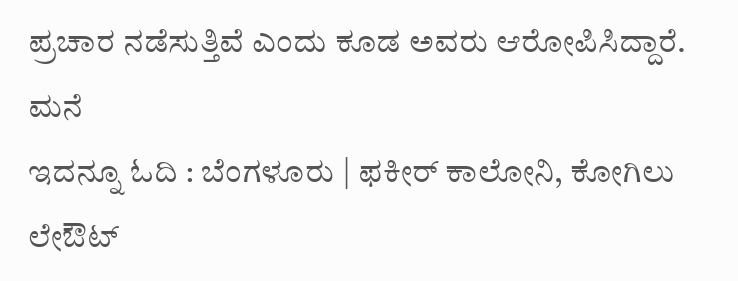ಪ್ರಚಾರ ನಡೆಸುತ್ತಿವೆ ಎಂದು ಕೂಡ ಅವರು ಆರೋಪಿಸಿದ್ದಾರೆ. ಮನೆ
ಇದನ್ನೂ ಓದಿ : ಬೆಂಗಳೂರು | ಫಕೀರ್ ಕಾಲೋನಿ, ಕೋಗಿಲು ಲೇಔಟ್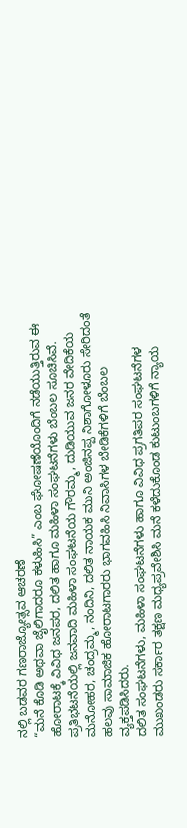ನಲ್ಲಿ ಬಡವರ ಗಣರಾಜ್ಯೋತ್ಸವ ಆಚರಣೆ
“ಮನೆ ಕೊಡಿ ಅಥವಾ ಜೈಲಿಗಾದರೂ ಕಳುಹಿಸಿ” ಎಂಬ ಘೋಷಣೆಯೊಂದಿಗೆ ನಡೆಯುತ್ತಿರುವ ಈ ಹೋರಾಟಕ್ಕೆ ವಿವಿಧ ಜನಪರ, ದಲಿತ ಹಾಗೂ ಮಹಿಳಾ ಸಂಘಟನೆಗಳು ಬೆಂಬಲ ಸೂಚಿಸಿವೆ. ಪ್ರತಿಭಟನೆಯಲ್ಲಿ ಜನವಾದಿ ಮಹಿಳಾ ಸಂಘಟನೆಯ ಗೌರಮ್ಮ, ದುಡಿಯುವ ಜನರ ವೇದಿಕೆಯ ಮನೋಹರ, ಚಂದ್ರಮ್ಮ, ನಂದಿನಿ, ದಲಿತ ನಾಯಕ ಮುನಿ ಅಂಜಿನಪ್ಪ ನಿಶಾಗೋಳೂರು ಸೇರಿದಂತೆ ಹಲವು ಸಾಮಾಜಿಕ ಹೋರಾಟಗಾರರು ಭಾಗವಹಿಸಿ ನಿವಾಸಿಗಳ ಬೇಡಿಕೆಗಳಿಗೆ ಬೆಂಬಲ ವ್ಯಕ್ತಪಡಿಸಿದರು.
ದಲಿತ ಸಂಘಟನೆಗಳು, ಮಹಿಳಾ ಸಂಘಟನೆಗಳು ಹಾಗೂ ವಿವಿಧ ಪ್ರಗತಿಪರ ಸಂಘಟನೆಗಳ ಮುಖಂಡರು ಸರ್ಕಾರ ತಕ್ಷಣ ಮಧ್ಯಪ್ರವೇಶಿಸಿ ಮನೆ ಕಳೆದುಕೊಂಡ ಕುಟುಂಬಗಳಿಗೆ ನ್ಯಾಯ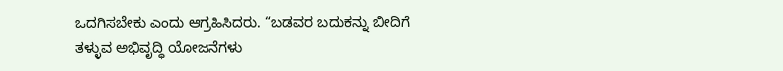ಒದಗಿಸಬೇಕು ಎಂದು ಆಗ್ರಹಿಸಿದರು. “ಬಡವರ ಬದುಕನ್ನು ಬೀದಿಗೆ ತಳ್ಳುವ ಅಭಿವೃದ್ಧಿ ಯೋಜನೆಗಳು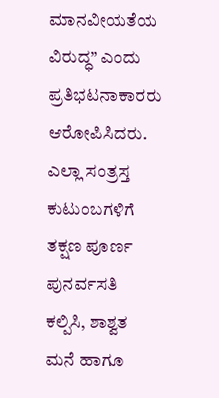ಮಾನವೀಯತೆಯ ವಿರುದ್ಧ” ಎಂದು ಪ್ರತಿಭಟನಾಕಾರರು ಆರೋಪಿಸಿದರು.
ಎಲ್ಲಾ ಸಂತ್ರಸ್ತ ಕುಟುಂಬಗಳಿಗೆ ತಕ್ಷಣ ಪೂರ್ಣ ಪುನರ್ವಸತಿ ಕಲ್ಪಿಸಿ, ಶಾಶ್ವತ ಮನೆ ಹಾಗೂ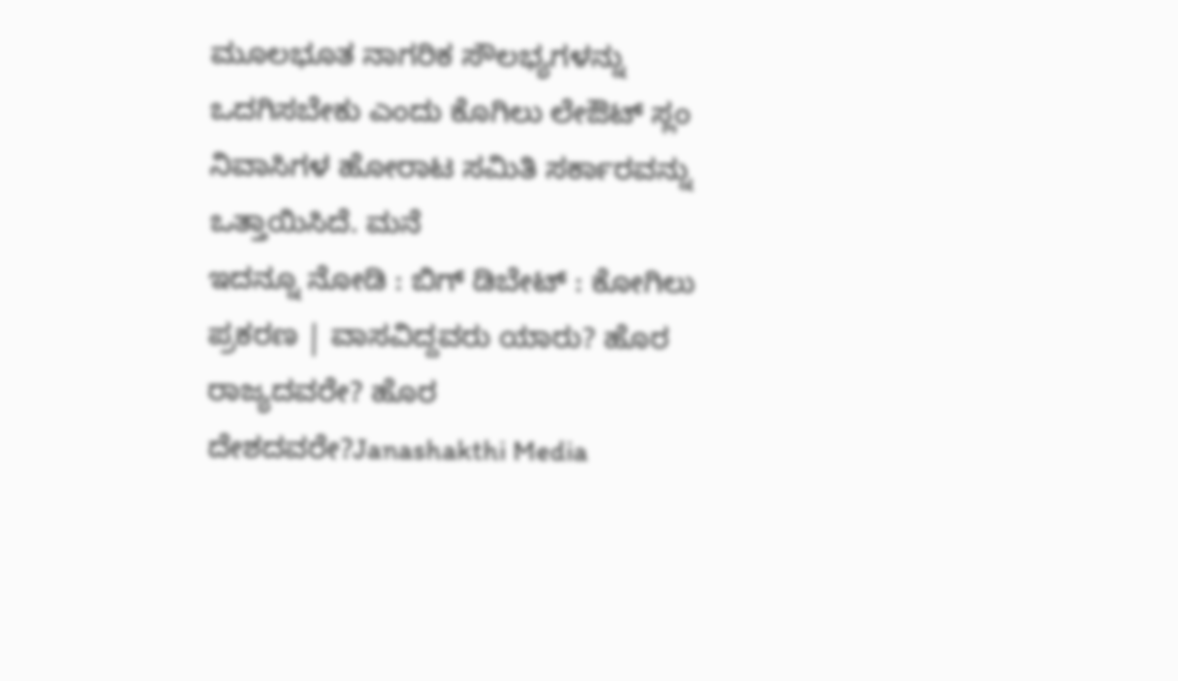ಮೂಲಭೂತ ನಾಗರಿಕ ಸೌಲಭ್ಯಗಳನ್ನು ಒದಗಿಸಬೇಕು ಎಂದು ಕೊಗಿಲು ಲೇಔಟ್ ಸ್ಲಂ ನಿವಾಸಿಗಳ ಹೋರಾಟ ಸಮಿತಿ ಸರ್ಕಾರವನ್ನು ಒತ್ತಾಯಿಸಿದೆ. ಮನೆ
ಇದನ್ನೂ ನೋಡಿ : ಬಿಗ್ ಡಿಬೇಟ್ : ಕೋಗಿಲು ಪ್ರಕರಣ | ವಾಸವಿದ್ದವರು ಯಾರು? ಹೊರ ರಾಜ್ಯದವರೇ? ಹೊರ ದೇಶದವರೇ?Janashakthi Media